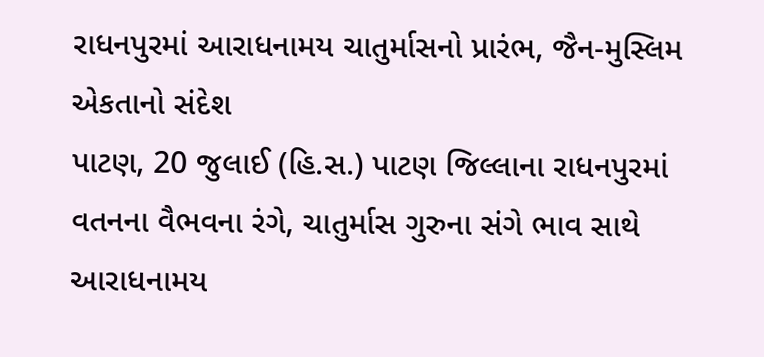રાધનપુરમાં આરાધનામય ચાતુર્માસનો પ્રારંભ, જૈન-મુસ્લિમ એકતાનો સંદેશ
પાટણ, 20 જુલાઈ (હિ.સ.) પાટણ જિલ્લાના રાધનપુરમાં વતનના વૈભવના રંગે, ચાતુર્માસ ગુરુના સંગે ભાવ સાથે આરાધનામય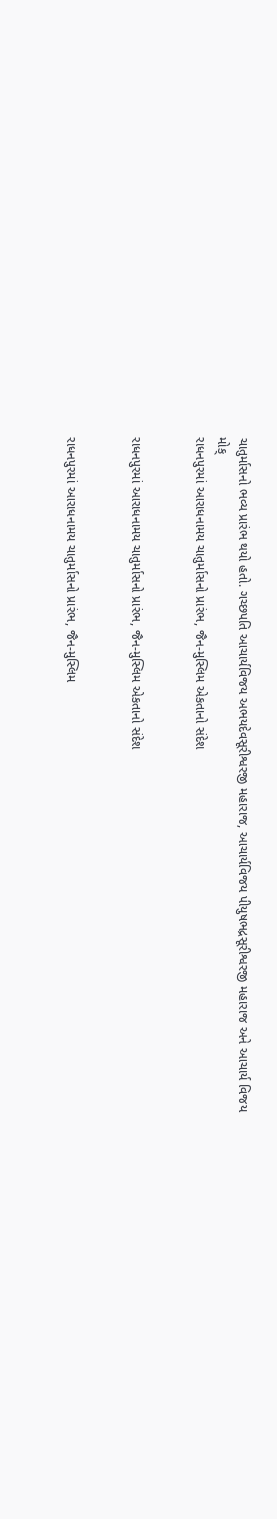ચાતુર્માસનો ભવ્ય પ્રારંભ થયો હતો. ગચ્છપતિ આચાર્યવિજય અભયદેવસૂરીશ્વરજી મહારાજ, આચાર્યવિજય પીયુષભદ્રસૂરીશ્વરજી મહારાજ અને આચાર્ય વિજય મોક્
રાધનપુરમાં આરાધનામય ચાતુર્માસનો પ્રારંભ, જૈન-મુસ્લિમ એકતાનો સંદેશ


રાધનપુરમાં આરાધનામય ચાતુર્માસનો પ્રારંભ, જૈન-મુસ્લિમ એકતાનો સંદેશ


રાધનપુરમાં આરાધનામય ચાતુર્માસનો પ્રારંભ, જૈન-મુસ્લિમ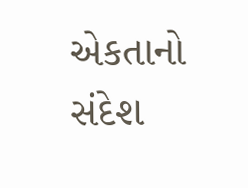એકતાનો સંદેશ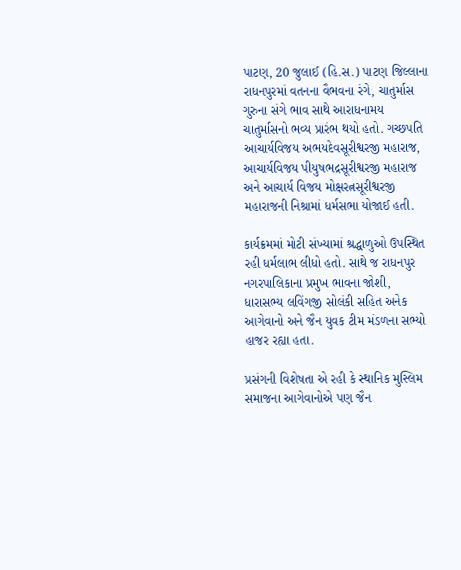પાટણ, 20 જુલાઈ (હિ.સ.) પાટણ જિલ્લાના રાધનપુરમાં વતનના વૈભવના રંગે, ચાતુર્માસ ગુરુના સંગે ભાવ સાથે આરાધનામય ચાતુર્માસનો ભવ્ય પ્રારંભ થયો હતો. ગચ્છપતિ આચાર્યવિજય અભયદેવસૂરીશ્વરજી મહારાજ, આચાર્યવિજય પીયુષભદ્રસૂરીશ્વરજી મહારાજ અને આચાર્ય વિજય મોક્ષરત્નસૂરીશ્વરજી મહારાજની નિશ્રામાં ધર્મસભા યોજાઈ હતી.

કાર્યક્રમમાં મોટી સંખ્યામાં શ્રદ્ધાળુઓ ઉપસ્થિત રહી ધર્મલાભ લીધો હતો. સાથે જ રાધનપુર નગરપાલિકાના પ્રમુખ ભાવના જોશી, ધારાસભ્ય લવિંગજી સોલંકી સહિત અનેક આગેવાનો અને જૈન યુવક ટીમ મંડળના સભ્યો હાજર રહ્યા હતા.

પ્રસંગની વિશેષતા એ રહી કે સ્થાનિક મુસ્લિમ સમાજના આગેવાનોએ પણ જૈન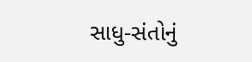સાધુ-સંતોનું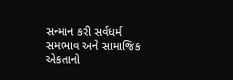સન્માન કરી સર્વધર્મ સમભાવ અને સામાજિક એકતાનો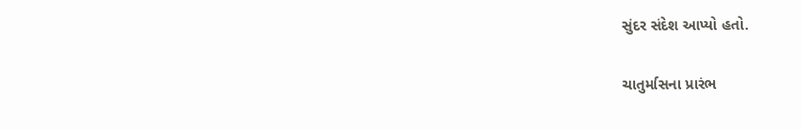સુંદર સંદેશ આપ્યો હતો.

ચાતુર્માસના પ્રારંભ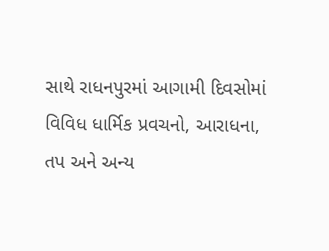સાથે રાધનપુરમાં આગામી દિવસોમાં વિવિધ ધાર્મિક પ્રવચનો, આરાધના, તપ અને અન્ય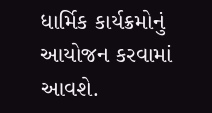ધાર્મિક કાર્યક્રમોનું આયોજન કરવામાં આવશે.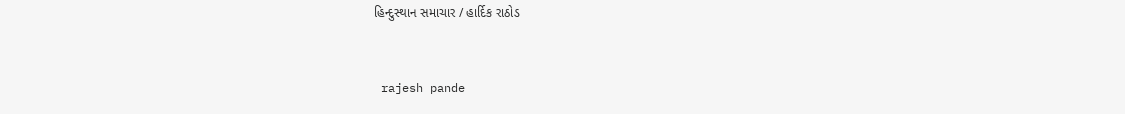હિન્દુસ્થાન સમાચાર / હાર્દિક રાઠોડ


 rajesh pande